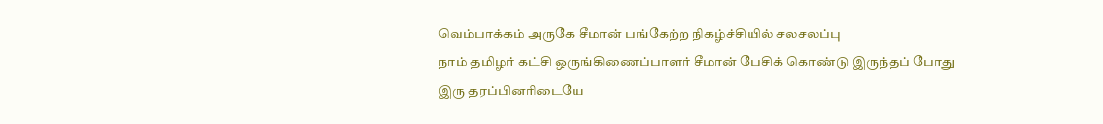வெம்பாக்கம் அருகே சீமான் பங்கேற்ற நிகழ்ச்சியில் சலசலப்பு
நாம் தமிழர் கட்சி ஒருங்கிணைப்பாளர் சீமான் பேசிக் கொண்டு இருந்தப் போது இரு தரப்பினரிடையே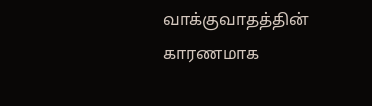வாக்குவாதத்தின் காரணமாக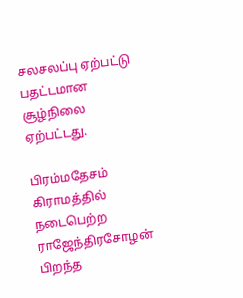சலசலப்பு ஏற்பட்டு பதட்டமான சூழ்நிலை ஏற்பட்டது.

பிரம்மதேசம் கிராமத்தில் நடைபெற்ற ராஜேந்திரசோழன் பிறந்த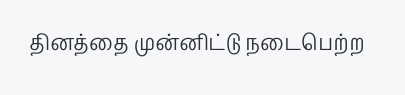தினத்தை முன்னிட்டு நடைபெற்ற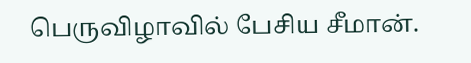பெருவிழாவில் பேசிய சீமான்.